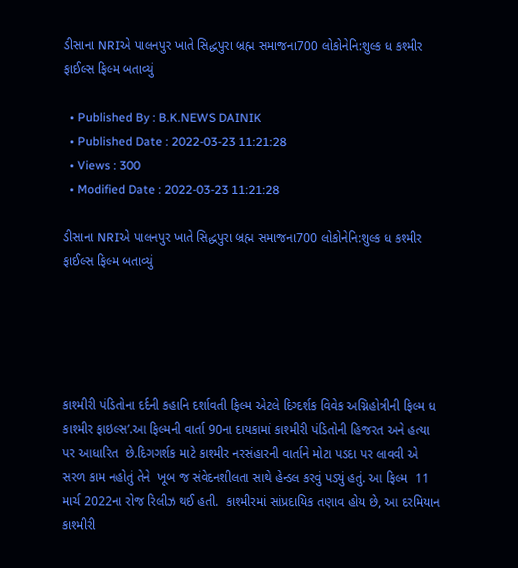ડીસાના NRIએ પાલનપુર ખાતે સિદ્ધપુરા બ્રહ્મ સમાજના700 લોકોનેનિ:શુલ્ક ધ કશ્મીર ફાઈલ્સ ફિલ્મ બતાવ્યું

  • Published By : B.K.NEWS DAINIK
  • Published Date : 2022-03-23 11:21:28
  • Views : 300
  • Modified Date : 2022-03-23 11:21:28

ડીસાના NRIએ પાલનપુર ખાતે સિદ્ધપુરા બ્રહ્મ સમાજના700 લોકોનેનિ:શુલ્ક ધ કશ્મીર ફાઈલ્સ ફિલ્મ બતાવ્યું





કાશ્મીરી પંડિતોના દર્દની કહાનિ દર્શાવતી ફિલ્મ એટલે દિગ્દર્શક વિવેક અગ્નિહોત્રીની ફિલ્મ ધ કાશ્મીર ફાઇલ્સ’.આ ફિલ્મની વાર્તા 90ના દાયકામાં કાશ્મીરી પંડિતોની હિજરત અને હત્યા પર આધારિત  છે.દિગગર્શક માટે કાશ્મીર નરસંહારની વાર્તાને મોટા પડદા પર લાવવી એ સરળ કામ નહોતું તેને  ખૂબ જ સંવેદનશીલતા સાથે હેન્ડલ કરવું પડ્યું હતું. આ ફિલ્મ  11 માર્ચ 2022ના રોજ રિલીઝ થઈ હતી.  કાશ્મીરમાં સાંપ્રદાયિક તણાવ હોય છે, આ દરમિયાન કાશ્મીરી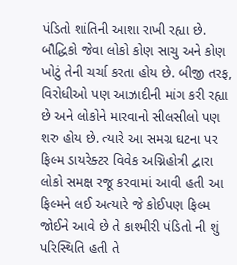પંડિતો શાંતિની આશા રાખી રહ્યા છે. બૌદ્ધિકો જેવા લોકો કોણ સાચુ અને કોણ ખોટું તેની ચર્ચા કરતા હોય છે. બીજી તરફ, વિરોધીઓ પણ આઝાદીની માંગ કરી રહ્યા છે અને લોકોને મારવાનો સીલસીલો પણ શરુ હોય છે. ત્યારે આ સમગ્ર ઘટના પર ફિલ્મ ડાયરેક્ટર વિવેક અગ્નિહોત્રી દ્વારા લોકો સમક્ષ રજૂ કરવામાં આવી હતી આ ફિલ્મને લઈ અત્યારે જે કોઈપણ ફિલ્મ જોઈને આવે છે તે કાશ્મીરી પંડિતો ની શું પરિસ્થિતિ હતી તે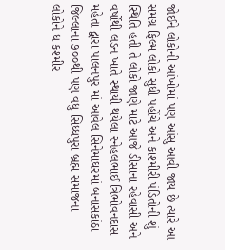જોઈને લોકોની આંખોમાં પણ આંસુ આવી જાય છે ત્યારે આ સમગ્ર ફિલ્મ લોકો સુધી પહોંચે અને કાશ્મીરી પંડિતોની શું સ્થિતિ હતી તે લોકો જાણે માટે આજે ડીસાના રહેવાસી અને વર્ષોથી લડન ખાતે સ્થાયી થયેલા સ્નેહલભાઈ ત્રિભોવનદાસ મહેતા દ્વારા પાલનપુર માં આવેલ સિનેમાઘરમાં બનાસકાંઠા જિલ્લાના ૭૦૦થી પણ વધુ સિધ્ધપુરા બ્રહ્મ સમાજના લોકોને ધ કશ્મીર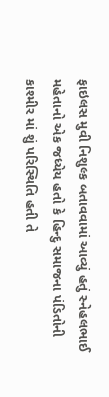ફાઇલસ મુવી નિશુલ્ક બતાવવામાં આવ્યું હતું સ્નેહલભાઈ મહેતાનો એક જધ્યેય હતો કે હિન્દુ સમાજના પંડિતોની કાશ્મીર માં શું પરિસ્થિતિ હતી તે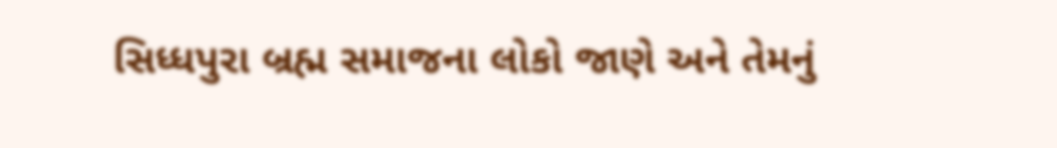સિધ્ધપુરા બ્રહ્મ સમાજના લોકો જાણે અને તેમનું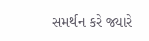સમર્થન કરે જ્યારે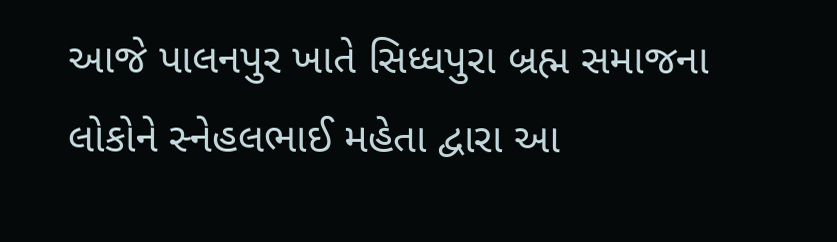આજે પાલનપુર ખાતે સિધ્ધપુરા બ્રહ્મ સમાજના લોકોને સ્નેહલભાઈ મહેતા દ્વારા આ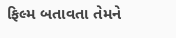ફિલ્મ બતાવતા તેમને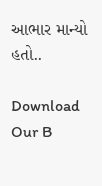આભાર માન્યો હતો..

Download Our B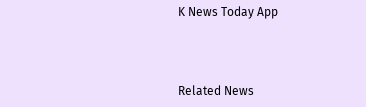K News Today App



Related News